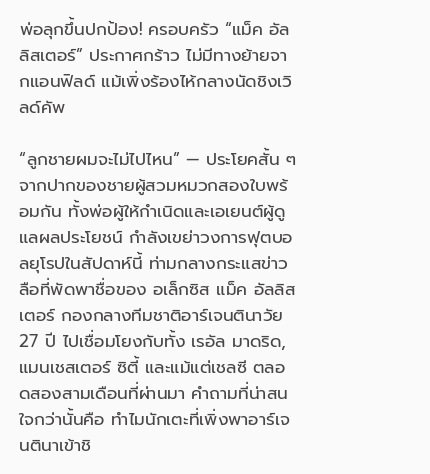พ่อลุกขึ้นปกป้อง! ครอบครัว “แม็ค อัลลิสเตอร์” ประกาศกร้าว ไม่มีทางย้ายจากแอนฟิลด์ แม้เพิ่งร้องไห้กลางนัดชิงเวิลด์คัพ

“ลูกชายผมจะไม่ไปไหน” — ประโยคสั้น ๆ จากปากของชายผู้สวมหมวกสองใบพร้อมกัน ทั้งพ่อผู้ให้กำเนิดและเอเยนต์ผู้ดูแลผลประโยชน์ กำลังเขย่าวงการฟุตบอลยุโรปในสัปดาห์นี้ ท่ามกลางกระแสข่าวลือที่พัดพาชื่อของ อเล็กซิส แม็ค อัลลิสเตอร์ กองกลางทีมชาติอาร์เจนตินาวัย 27 ปี ไปเชื่อมโยงกับทั้ง เรอัล มาดริด, แมนเชสเตอร์ ซิตี้ และแม้แต่เชลซี ตลอดสองสามเดือนที่ผ่านมา คำถามที่น่าสนใจกว่านั้นคือ ทำไมนักเตะที่เพิ่งพาอาร์เจนตินาเข้าชิ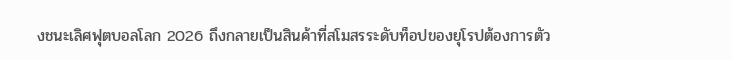งชนะเลิศฟุตบอลโลก 2026 ถึงกลายเป็นสินค้าที่สโมสรระดับท็อปของยุโรปต้องการตัว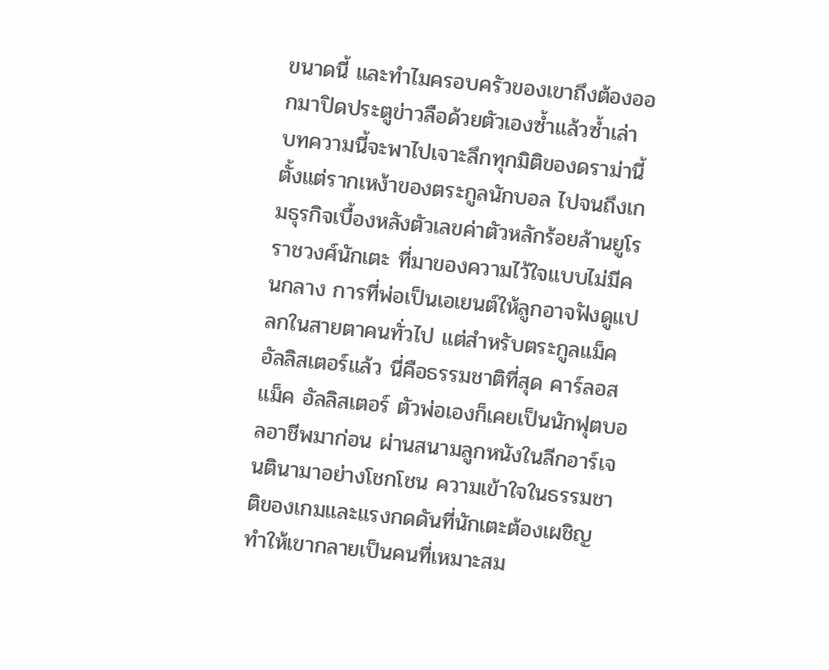ขนาดนี้ และทำไมครอบครัวของเขาถึงต้องออกมาปิดประตูข่าวลือด้วยตัวเองซ้ำแล้วซ้ำเล่า บทความนี้จะพาไปเจาะลึกทุกมิติของดราม่านี้ ตั้งแต่รากเหง้าของตระกูลนักบอล ไปจนถึงเกมธุรกิจเบื้องหลังตัวเลขค่าตัวหลักร้อยล้านยูโร ราชวงศ์นักเตะ ที่มาของความไว้ใจแบบไม่มีคนกลาง การที่พ่อเป็นเอเยนต์ให้ลูกอาจฟังดูแปลกในสายตาคนทั่วไป แต่สำหรับตระกูลแม็ค อัลลิสเตอร์แล้ว นี่คือธรรมชาติที่สุด คาร์ลอส แม็ค อัลลิสเตอร์ ตัวพ่อเองก็เคยเป็นนักฟุตบอลอาชีพมาก่อน ผ่านสนามลูกหนังในลีกอาร์เจนตินามาอย่างโชกโชน ความเข้าใจในธรรมชาติของเกมและแรงกดดันที่นักเตะต้องเผชิญ ทำให้เขากลายเป็นคนที่เหมาะสม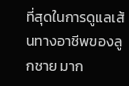ที่สุดในการดูแลเส้นทางอาชีพของลูกชาย มาก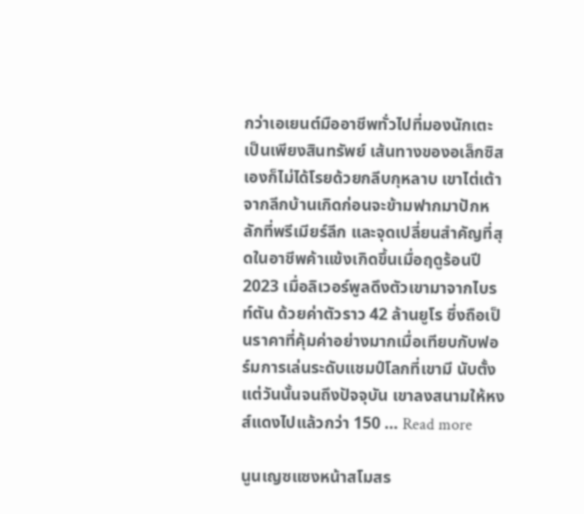กว่าเอเยนต์มืออาชีพทั่วไปที่มองนักเตะเป็นเพียงสินทรัพย์ เส้นทางของอเล็กซิสเองก็ไม่ได้โรยด้วยกลีบกุหลาบ เขาไต่เต้าจากลีกบ้านเกิดก่อนจะข้ามฟากมาปักหลักที่พรีเมียร์ลีก และจุดเปลี่ยนสำคัญที่สุดในอาชีพค้าแข้งเกิดขึ้นเมื่อฤดูร้อนปี 2023 เมื่อลิเวอร์พูลดึงตัวเขามาจากไบรท์ตัน ด้วยค่าตัวราว 42 ล้านยูโร ซึ่งถือเป็นราคาที่คุ้มค่าอย่างมากเมื่อเทียบกับฟอร์มการเล่นระดับแชมป์โลกที่เขามี นับตั้งแต่วันนั้นจนถึงปัจจุบัน เขาลงสนามให้หงส์แดงไปแล้วกว่า 150 … Read more

นูนเญซแซงหน้าสโมสร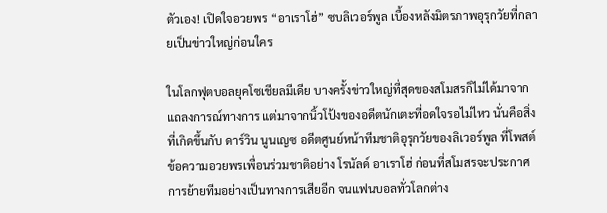ตัวเอง! เปิดใจอวยพร “อาเราโฮ่” ซบลิเวอร์พูล เบื้องหลังมิตรภาพอุรุกวัยที่กลายเป็นข่าวใหญ่ก่อนใคร

ในโลกฟุตบอลยุคโซเชียลมีเดีย บางครั้งข่าวใหญ่ที่สุดของสโมสรก็ไม่ได้มาจากแถลงการณ์ทางการ แต่มาจากนิ้วโป้งของอดีตนักเตะที่อดใจรอไม่ไหว นั่นคือสิ่งที่เกิดขึ้นกับ ดาร์วิน นูนเญซ อดีตศูนย์หน้าทีมชาติอุรุกวัยของลิเวอร์พูล ที่โพสต์ข้อความอวยพรเพื่อนร่วมชาติอย่าง โรนัลด์ อาเราโฮ่ ก่อนที่สโมสรจะประกาศการย้ายทีมอย่างเป็นทางการเสียอีก จนแฟนบอลทั่วโลกต่าง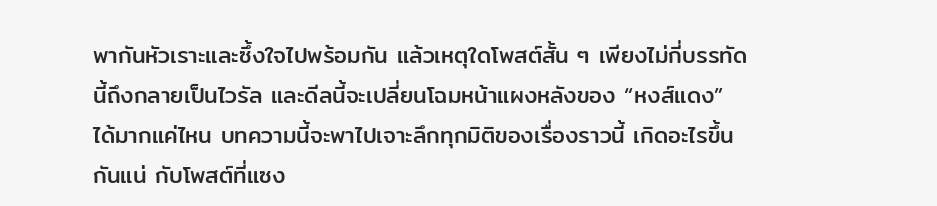พากันหัวเราะและซึ้งใจไปพร้อมกัน แล้วเหตุใดโพสต์สั้น ๆ เพียงไม่กี่บรรทัดนี้ถึงกลายเป็นไวรัล และดีลนี้จะเปลี่ยนโฉมหน้าแผงหลังของ “หงส์แดง” ได้มากแค่ไหน บทความนี้จะพาไปเจาะลึกทุกมิติของเรื่องราวนี้ เกิดอะไรขึ้นกันแน่ กับโพสต์ที่แซง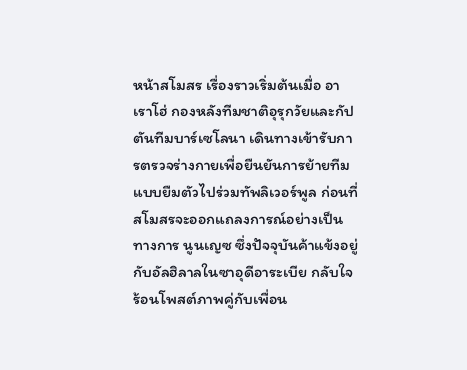หน้าสโมสร เรื่องราวเริ่มต้นเมื่อ อาเราโฮ่ กองหลังทีมชาติอุรุกวัยและกัปตันทีมบาร์เซโลนา เดินทางเข้ารับการตรวจร่างกายเพื่อยืนยันการย้ายทีมแบบยืมตัวไปร่วมทัพลิเวอร์พูล ก่อนที่สโมสรจะออกแถลงการณ์อย่างเป็นทางการ นูนเญซ ซึ่งปัจจุบันค้าแข้งอยู่กับอัลฮิลาลในซาอุดีอาระเบีย กลับใจร้อนโพสต์ภาพคู่กับเพื่อน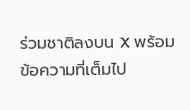ร่วมชาติลงบน X พร้อมข้อความที่เต็มไป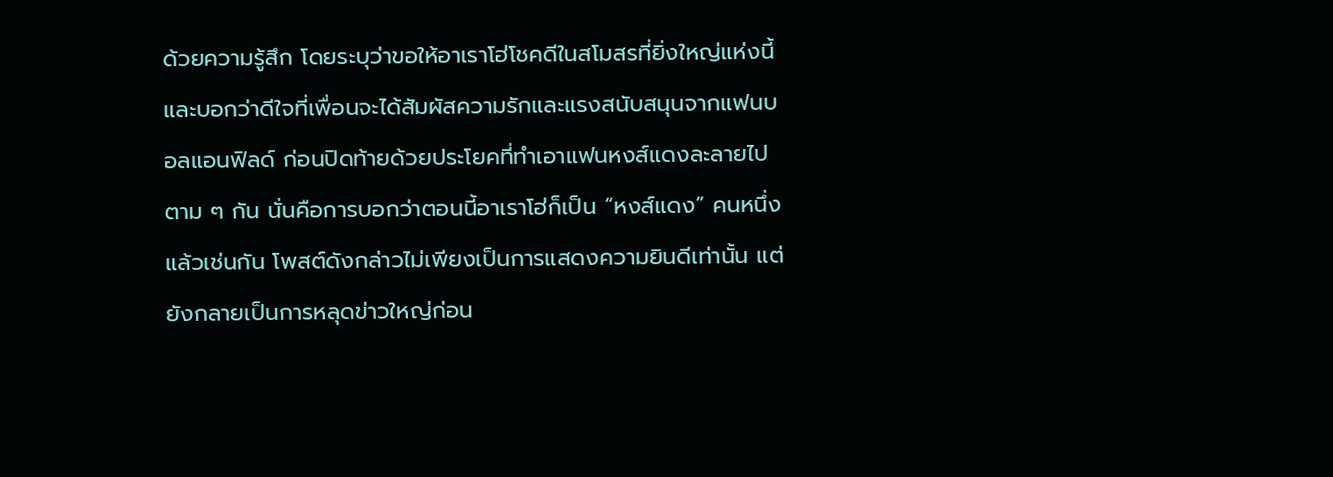ด้วยความรู้สึก โดยระบุว่าขอให้อาเราโฮ่โชคดีในสโมสรที่ยิ่งใหญ่แห่งนี้ และบอกว่าดีใจที่เพื่อนจะได้สัมผัสความรักและแรงสนับสนุนจากแฟนบอลแอนฟิลด์ ก่อนปิดท้ายด้วยประโยคที่ทำเอาแฟนหงส์แดงละลายไปตาม ๆ กัน นั่นคือการบอกว่าตอนนี้อาเราโฮ่ก็เป็น “หงส์แดง” คนหนึ่งแล้วเช่นกัน โพสต์ดังกล่าวไม่เพียงเป็นการแสดงความยินดีเท่านั้น แต่ยังกลายเป็นการหลุดข่าวใหญ่ก่อน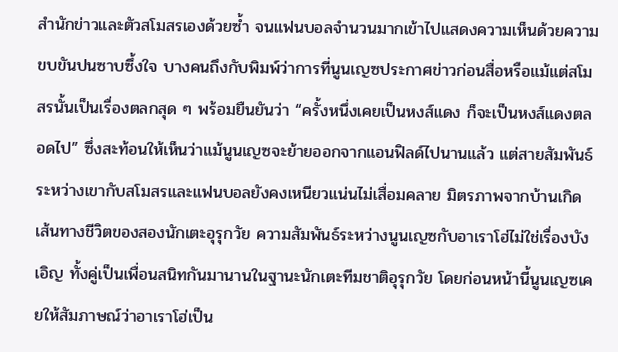สำนักข่าวและตัวสโมสรเองด้วยซ้ำ จนแฟนบอลจำนวนมากเข้าไปแสดงความเห็นด้วยความขบขันปนซาบซึ้งใจ บางคนถึงกับพิมพ์ว่าการที่นูนเญซประกาศข่าวก่อนสื่อหรือแม้แต่สโมสรนั้นเป็นเรื่องตลกสุด ๆ พร้อมยืนยันว่า “ครั้งหนึ่งเคยเป็นหงส์แดง ก็จะเป็นหงส์แดงตลอดไป” ซึ่งสะท้อนให้เห็นว่าแม้นูนเญซจะย้ายออกจากแอนฟิลด์ไปนานแล้ว แต่สายสัมพันธ์ระหว่างเขากับสโมสรและแฟนบอลยังคงเหนียวแน่นไม่เสื่อมคลาย มิตรภาพจากบ้านเกิด เส้นทางชีวิตของสองนักเตะอุรุกวัย ความสัมพันธ์ระหว่างนูนเญซกับอาเราโฮ่ไม่ใช่เรื่องบังเอิญ ทั้งคู่เป็นเพื่อนสนิทกันมานานในฐานะนักเตะทีมชาติอุรุกวัย โดยก่อนหน้านี้นูนเญซเคยให้สัมภาษณ์ว่าอาเราโฮ่เป็น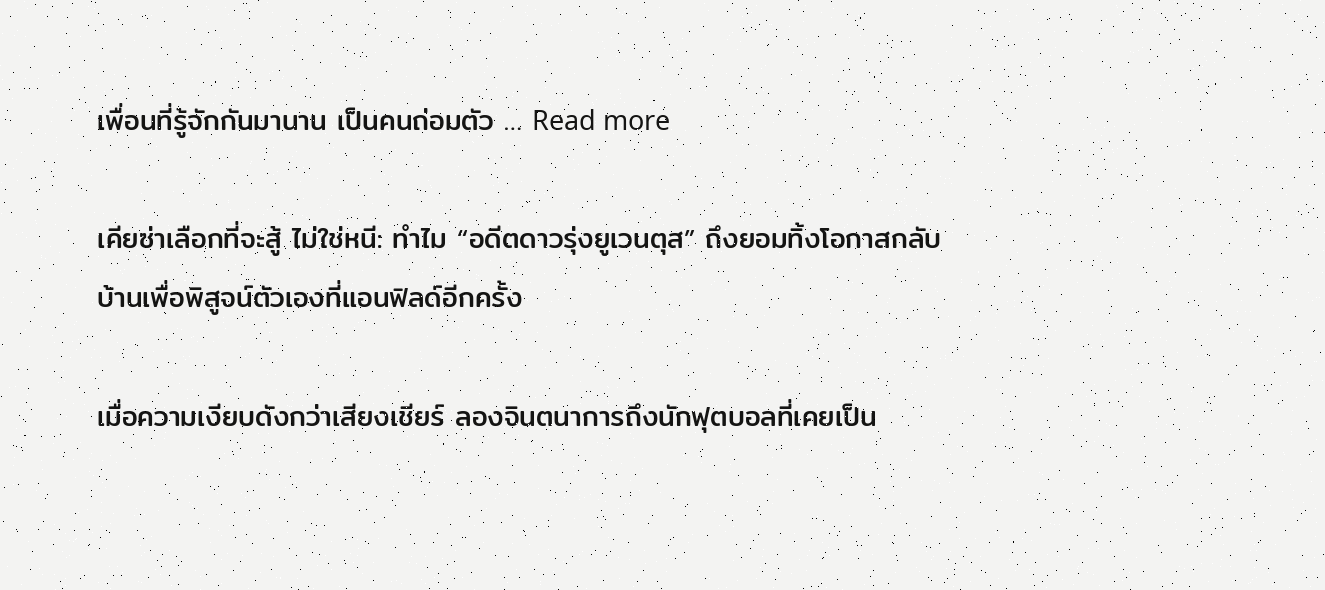เพื่อนที่รู้จักกันมานาน เป็นคนถ่อมตัว … Read more

เคียซ่าเลือกที่จะสู้ ไม่ใช่หนี: ทำไม “อดีตดาวรุ่งยูเวนตุส” ถึงยอมทิ้งโอกาสกลับบ้านเพื่อพิสูจน์ตัวเองที่แอนฟิลด์อีกครั้ง

เมื่อความเงียบดังกว่าเสียงเชียร์ ลองจินตนาการถึงนักฟุตบอลที่เคยเป็น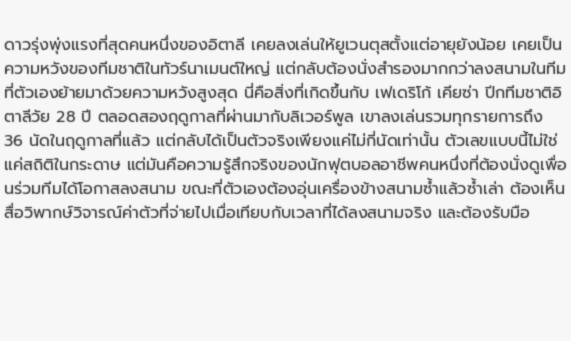ดาวรุ่งพุ่งแรงที่สุดคนหนึ่งของอิตาลี เคยลงเล่นให้ยูเวนตุสตั้งแต่อายุยังน้อย เคยเป็นความหวังของทีมชาติในทัวร์นาเมนต์ใหญ่ แต่กลับต้องนั่งสำรองมากกว่าลงสนามในทีมที่ตัวเองย้ายมาด้วยความหวังสูงสุด นี่คือสิ่งที่เกิดขึ้นกับ เฟเดริโก้ เคียซ่า ปีกทีมชาติอิตาลีวัย 28 ปี ตลอดสองฤดูกาลที่ผ่านมากับลิเวอร์พูล เขาลงเล่นรวมทุกรายการถึง 36 นัดในฤดูกาลที่แล้ว แต่กลับได้เป็นตัวจริงเพียงแค่ไม่กี่นัดเท่านั้น ตัวเลขแบบนี้ไม่ใช่แค่สถิติในกระดาษ แต่มันคือความรู้สึกจริงของนักฟุตบอลอาชีพคนหนึ่งที่ต้องนั่งดูเพื่อนร่วมทีมได้โอกาสลงสนาม ขณะที่ตัวเองต้องอุ่นเครื่องข้างสนามซ้ำแล้วซ้ำเล่า ต้องเห็นสื่อวิพากษ์วิจารณ์ค่าตัวที่จ่ายไปเมื่อเทียบกับเวลาที่ได้ลงสนามจริง และต้องรับมือ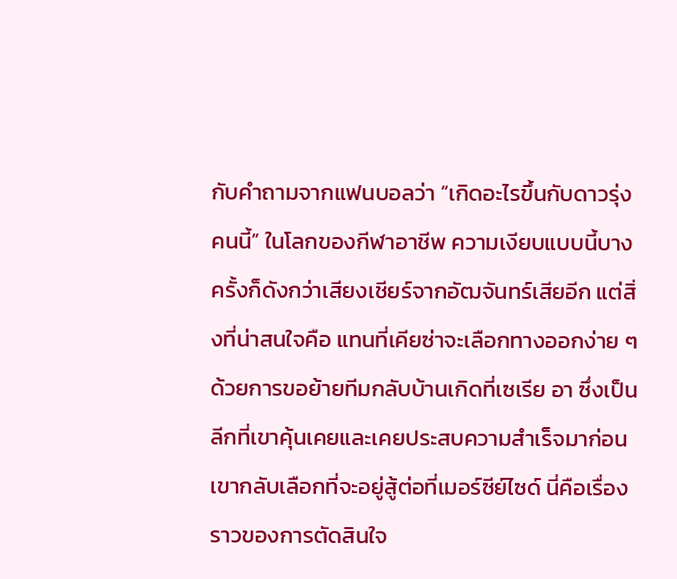กับคำถามจากแฟนบอลว่า “เกิดอะไรขึ้นกับดาวรุ่งคนนี้” ในโลกของกีฬาอาชีพ ความเงียบแบบนี้บางครั้งก็ดังกว่าเสียงเชียร์จากอัฒจันทร์เสียอีก แต่สิ่งที่น่าสนใจคือ แทนที่เคียซ่าจะเลือกทางออกง่าย ๆ ด้วยการขอย้ายทีมกลับบ้านเกิดที่เซเรีย อา ซึ่งเป็นลีกที่เขาคุ้นเคยและเคยประสบความสำเร็จมาก่อน เขากลับเลือกที่จะอยู่สู้ต่อที่เมอร์ซีย์ไซด์ นี่คือเรื่องราวของการตัดสินใจ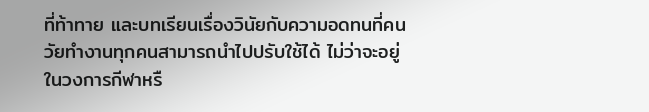ที่ท้าทาย และบทเรียนเรื่องวินัยกับความอดทนที่คนวัยทำงานทุกคนสามารถนำไปปรับใช้ได้ ไม่ว่าจะอยู่ในวงการกีฬาหรื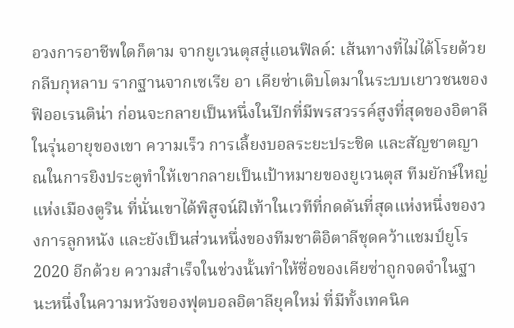อวงการอาชีพใดก็ตาม จากยูเวนตุสสู่แอนฟิลด์: เส้นทางที่ไม่ได้โรยด้วยกลีบกุหลาบ รากฐานจากเซเรีย อา เคียซ่าเติบโตมาในระบบเยาวชนของฟิออเรนติน่า ก่อนจะกลายเป็นหนึ่งในปีกที่มีพรสวรรค์สูงที่สุดของอิตาลีในรุ่นอายุของเขา ความเร็ว การเลี้ยงบอลระยะประชิด และสัญชาตญาณในการยิงประตูทำให้เขากลายเป็นเป้าหมายของยูเวนตุส ทีมยักษ์ใหญ่แห่งเมืองตูริน ที่นั่นเขาได้พิสูจน์ฝีเท้าในเวทีที่กดดันที่สุดแห่งหนึ่งของวงการลูกหนัง และยังเป็นส่วนหนึ่งของทีมชาติอิตาลีชุดคว้าแชมป์ยูโร 2020 อีกด้วย ความสำเร็จในช่วงนั้นทำให้ชื่อของเคียซ่าถูกจดจำในฐานะหนึ่งในความหวังของฟุตบอลอิตาลียุคใหม่ ที่มีทั้งเทคนิค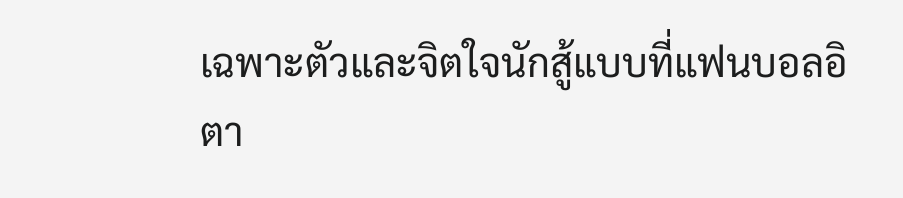เฉพาะตัวและจิตใจนักสู้แบบที่แฟนบอลอิตา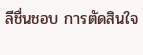ลีชื่นชอบ การตัดสินใจ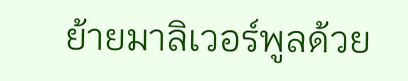ย้ายมาลิเวอร์พูลด้วย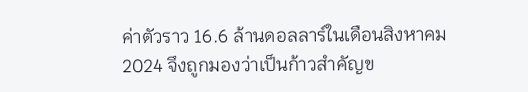ค่าตัวราว 16.6 ล้านดอลลาร์ในเดือนสิงหาคม 2024 จึงถูกมองว่าเป็นก้าวสำคัญข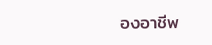องอาชีพ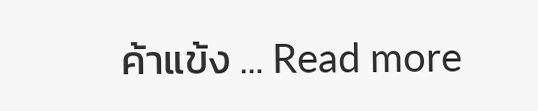ค้าแข้ง … Read more